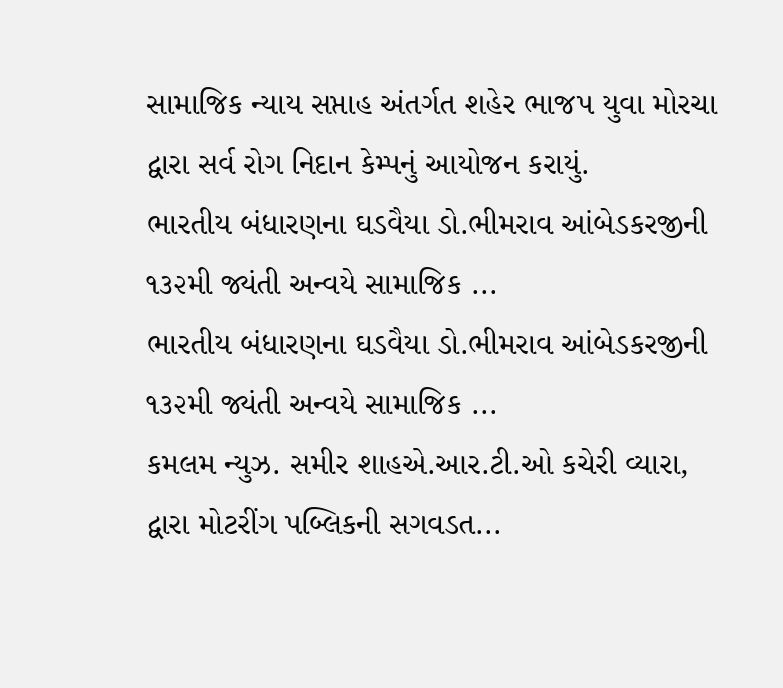સામાજિક ન્યાય સપ્તાહ અંતર્ગત શહેર ભાજપ યુવા મોરચા દ્વારા સર્વ રોગ નિદાન કેમ્પનું આયોજન કરાયું.
ભારતીય બંધારણના ઘડવૈયા ડો.ભીમરાવ આંબેડકરજીની ૧૩૨મી જ્યંતી અન્વયે સામાજિક ...
ભારતીય બંધારણના ઘડવૈયા ડો.ભીમરાવ આંબેડકરજીની ૧૩૨મી જ્યંતી અન્વયે સામાજિક ...
કમલમ ન્યુઝ. સમીર શાહએ.આર.ટી.ઓ કચેરી વ્યારા, દ્વારા મોટરીંગ પબ્લિકની સગવડત...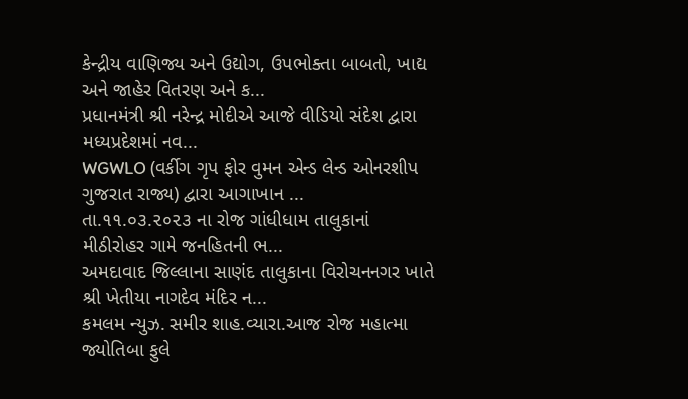કેન્દ્રીય વાણિજ્ય અને ઉદ્યોગ, ઉપભોક્તા બાબતો, ખાદ્ય અને જાહેર વિતરણ અને ક...
પ્રધાનમંત્રી શ્રી નરેન્દ્ર મોદીએ આજે વીડિયો સંદેશ દ્વારા મધ્યપ્રદેશમાં નવ...
WGWLO (વર્કીગ ગૃપ ફોર વુમન એન્ડ લેન્ડ ઓનરશીપ ગુજરાત રાજ્ય) દ્વારા આગાખાન ...
તા.૧૧.૦૩.૨૦૨૩ ના રોજ ગાંધીધામ તાલુકાનાં મીઠીરોહર ગામે જનહિતની ભ...
અમદાવાદ જિલ્લાના સાણંદ તાલુકાના વિરોચનનગર ખાતે શ્રી ખેતીયા નાગદેવ મંદિર ન...
કમલમ ન્યુઝ. સમીર શાહ.વ્યારા.આજ રોજ મહાત્મા જ્યોતિબા ફુલે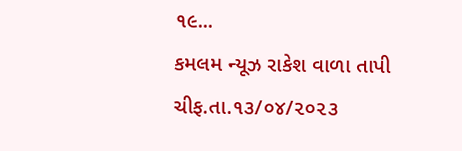૧૯...
કમલમ ન્યૂઝ રાકેશ વાળા તાપી ચીફ.તા.૧૩/૦૪/૨૦૨૩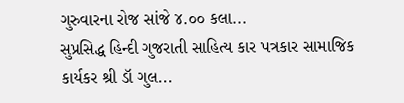ગુરુવારના રોજ સાંજે ૪.૦૦ કલા...
સુપ્રસિદ્ધ હિન્દી ગુજરાતી સાહિત્ય કાર પત્રકાર સામાજિક કાર્યકર શ્રી ડૉ ગુલ...